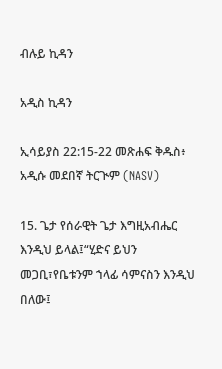ብሉይ ኪዳን

አዲስ ኪዳን

ኢሳይያስ 22:15-22 መጽሐፍ ቅዱስ፥ አዲሱ መደበኛ ትርጒም (NASV)

15. ጌታ የሰራዊት ጌታ እግዚአብሔር እንዲህ ይላል፤“ሂድና ይህን መጋቢ፣የቤቱንም ኀላፊ ሳምናስን እንዲህ በለው፤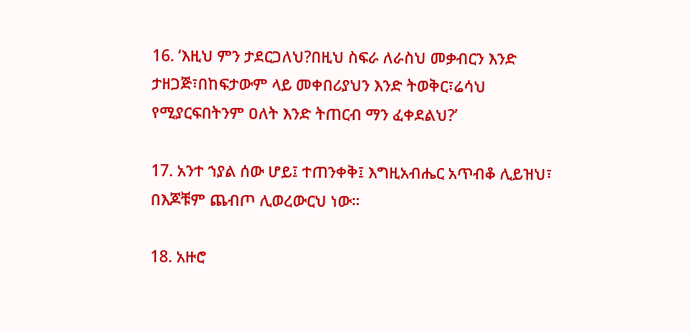16. ‘እዚህ ምን ታደርጋለህ?በዚህ ስፍራ ለራስህ መቃብርን እንድ ታዘጋጅ፣በከፍታውም ላይ መቀበሪያህን እንድ ትወቅር፣ሬሳህ የሚያርፍበትንም ዐለት እንድ ትጠርብ ማን ፈቀደልህ?’

17. አንተ ኀያል ሰው ሆይ፤ ተጠንቀቅ፤ እግዚአብሔር አጥብቆ ሊይዝህ፣ በእጆቹም ጨብጦ ሊወረውርህ ነው።

18. አዙሮ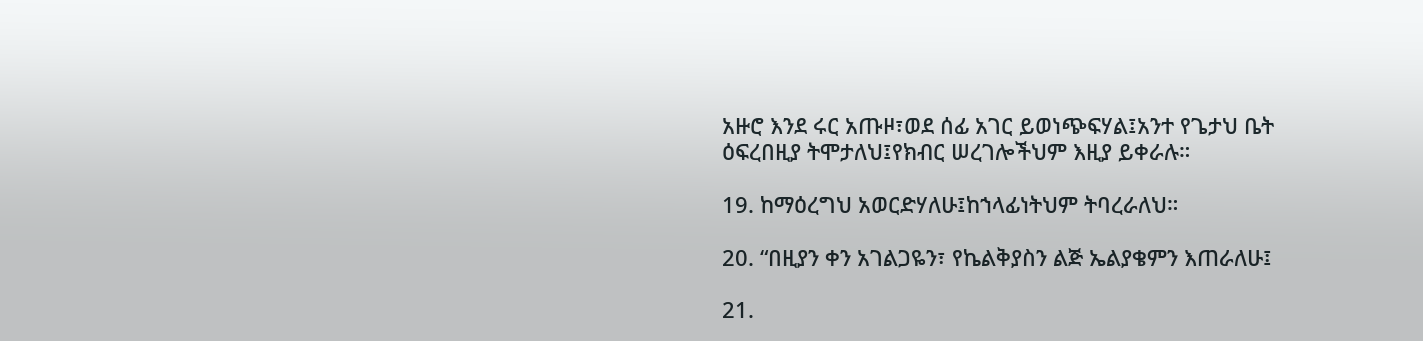አዙሮ እንደ ሩር አጡዞ፣ወደ ሰፊ አገር ይወነጭፍሃል፤አንተ የጌታህ ቤት ዕፍረበዚያ ትሞታለህ፤የክብር ሠረገሎችህም እዚያ ይቀራሉ።

19. ከማዕረግህ አወርድሃለሁ፤ከኀላፊነትህም ትባረራለህ።

20. “በዚያን ቀን አገልጋዬን፣ የኬልቅያስን ልጅ ኤልያቄምን እጠራለሁ፤

21.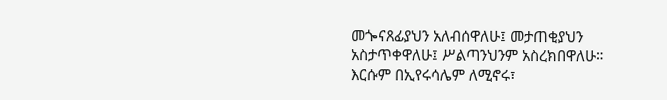መጐናጸፊያህን አለብሰዋለሁ፤ መታጠቂያህን አስታጥቀዋለሁ፤ ሥልጣንህንም አስረክበዋለሁ። እርሱም በኢየሩሳሌም ለሚኖሩ፣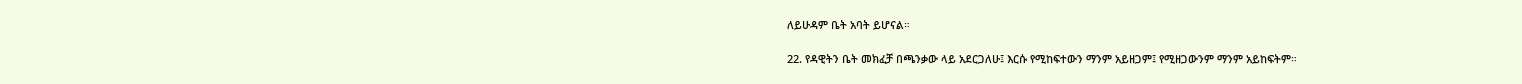ለይሁዳም ቤት አባት ይሆናል።

22. የዳዊትን ቤት መክፈቻ በጫንቃው ላይ አደርጋለሁ፤ እርሱ የሚከፍተውን ማንም አይዘጋም፤ የሚዘጋውንም ማንም አይከፍትም።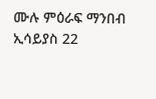ሙሉ ምዕራፍ ማንበብ ኢሳይያስ 22